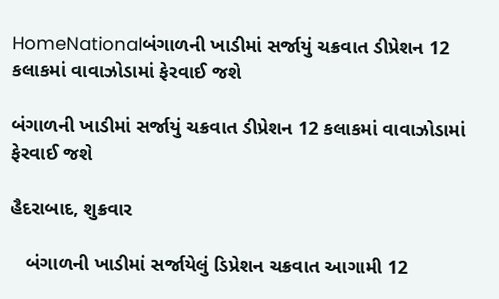HomeNationalબંગાળની ખાડીમાં સર્જાયું ચક્રવાત ડીપ્રેશન 12 કલાકમાં વાવાઝોડામાં ફેરવાઈ જશે

બંગાળની ખાડીમાં સર્જાયું ચક્રવાત ડીપ્રેશન 12 કલાકમાં વાવાઝોડામાં ફેરવાઈ જશે

હૈદરાબાદ, શુક્રવાર

   બંગાળની ખાડીમાં સર્જાયેલું ડિપ્રેશન ચક્રવાત આગામી 12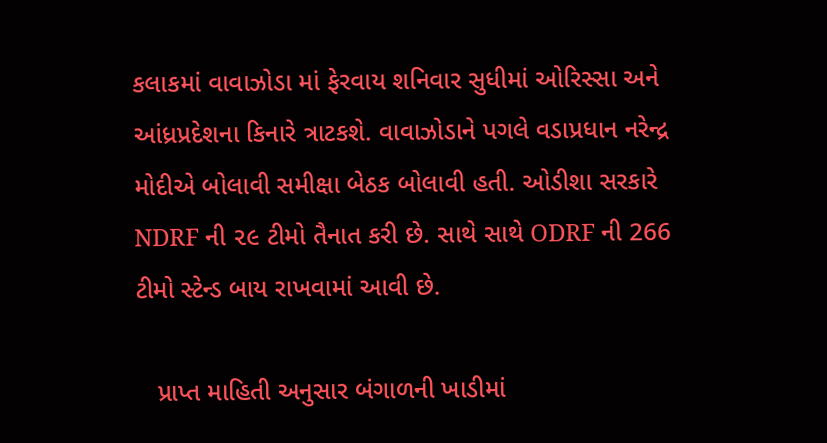કલાકમાં વાવાઝોડા માં ફેરવાય શનિવાર સુધીમાં ઓરિસ્સા અને આંધ્રપ્રદેશના કિનારે ત્રાટકશે. વાવાઝોડાને પગલે વડાપ્રધાન નરેન્દ્ર મોદીએ બોલાવી સમીક્ષા બેઠક બોલાવી હતી. ઓડીશા સરકારે NDRF ની ૨૯ ટીમો તૈનાત કરી છે. સાથે સાથે ODRF ની 266 ટીમો સ્ટેન્ડ બાય રાખવામાં આવી છે.

   પ્રાપ્ત માહિતી અનુસાર બંગાળની ખાડીમાં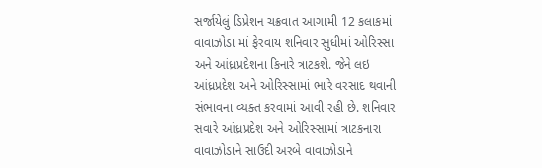સર્જાયેલું ડિપ્રેશન ચક્રવાત આગામી 12 કલાકમાં વાવાઝોડા માં ફેરવાય શનિવાર સુધીમાં ઓરિસ્સા અને આંધ્રપ્રદેશના કિનારે ત્રાટકશે. જેને લઇ આંધ્રપ્રદેશ અને ઓરિસ્સામાં ભારે વરસાદ થવાની સંભાવના વ્યક્ત કરવામાં આવી રહી છે. શનિવાર સવારે આંધ્રપ્રદેશ અને ઓરિસ્સામાં ત્રાટકનારા વાવાઝોડાને સાઉદી અરબે વાવાઝોડાને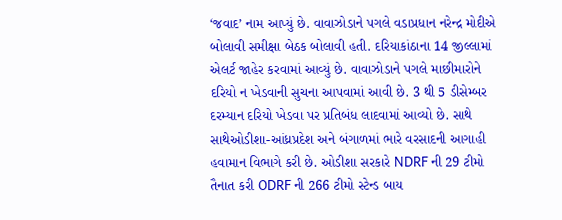‘જવાદ’ નામ આપ્યું છે. વાવાઝોડાને પગલે વડાપ્રધાન નરેન્દ્ર મોદીએ બોલાવી સમીક્ષા બેઠક બોલાવી હતી. દરિયાકાંઠાના 14 જીલ્લામાં એલર્ટ જાહેર કરવામાં આવ્યું છે. વાવાઝોડાને પગલે માછીમારોને દરિયો ન ખેડવાની સુચના આપવામાં આવી છે. 3 થી 5 ડીસેમ્બર દરમ્યાન દરિયો ખેડવા પર પ્રતિબંધ લાદવામાં આવ્યો છે. સાથે સાથેઓડીશા-આંધ્રપ્રદેશ અને બંગાળમાં ભારે વરસાદની આગાહી હવામાન વિભાગે કરી છે. ઓડીશા સરકારે NDRF ની 29 ટીમો તૈનાત કરી ODRF ની 266 ટીમો સ્ટેન્ડ બાય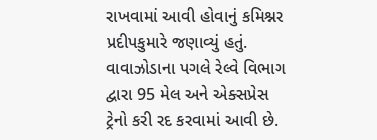રાખવામાં આવી હોવાનું કમિશ્નર પ્રદીપકુમારે જણાવ્યું હતું. વાવાઝોડાના પગલે રેલ્વે વિભાગ દ્વારા 95 મેલ અને એક્સપ્રેસ ટ્રેનો કરી રદ કરવામાં આવી છે.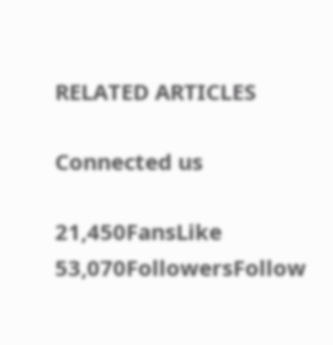RELATED ARTICLES

Connected us

21,450FansLike
53,070FollowersFollow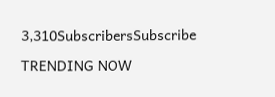3,310SubscribersSubscribe

TRENDING NOW